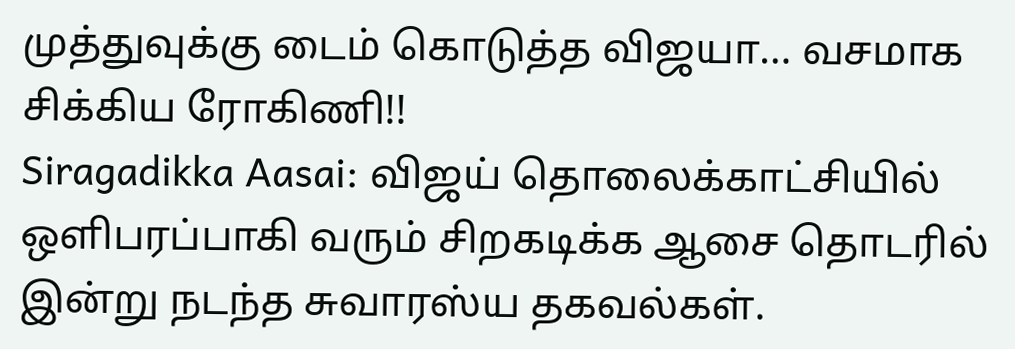முத்துவுக்கு டைம் கொடுத்த விஜயா… வசமாக சிக்கிய ரோகிணி!!
Siragadikka Aasai: விஜய் தொலைக்காட்சியில் ஒளிபரப்பாகி வரும் சிறகடிக்க ஆசை தொடரில் இன்று நடந்த சுவாரஸ்ய தகவல்கள்.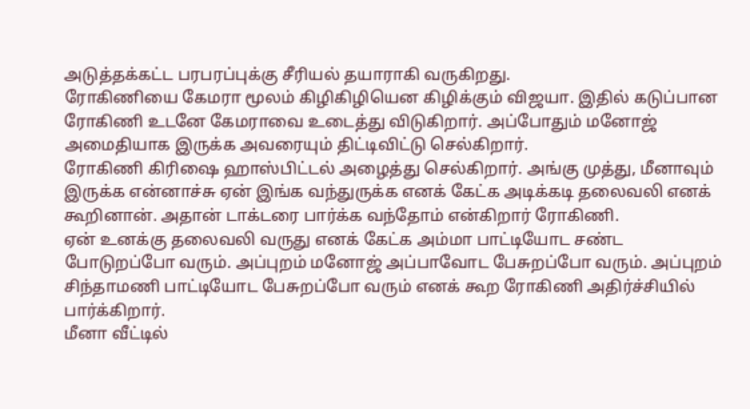அடுத்தக்கட்ட பரபரப்புக்கு சீரியல் தயாராகி வருகிறது.
ரோகிணியை கேமரா மூலம் கிழிகிழியென கிழிக்கும் விஜயா. இதில் கடுப்பான ரோகிணி உடனே கேமராவை உடைத்து விடுகிறார். அப்போதும் மனோஜ் அமைதியாக இருக்க அவரையும் திட்டிவிட்டு செல்கிறார்.
ரோகிணி கிரிஷை ஹாஸ்பிட்டல் அழைத்து செல்கிறார். அங்கு முத்து, மீனாவும் இருக்க என்னாச்சு ஏன் இங்க வந்துருக்க எனக் கேட்க அடிக்கடி தலைவலி எனக் கூறினான். அதான் டாக்டரை பார்க்க வந்தோம் என்கிறார் ரோகிணி.
ஏன் உனக்கு தலைவலி வருது எனக் கேட்க அம்மா பாட்டியோட சண்ட போடுறப்போ வரும். அப்புறம் மனோஜ் அப்பாவோட பேசுறப்போ வரும். அப்புறம் சிந்தாமணி பாட்டியோட பேசுறப்போ வரும் எனக் கூற ரோகிணி அதிர்ச்சியில் பார்க்கிறார்.
மீனா வீட்டில்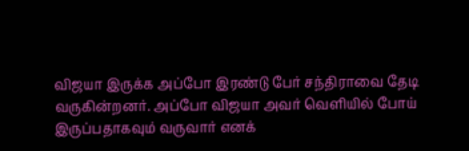விஜயா இருக்க அப்போ இரண்டு பேர் சந்திராவை தேடி வருகின்றனர். அப்போ விஜயா அவர் வெளியில் போய் இருப்பதாகவும் வருவார் எனக்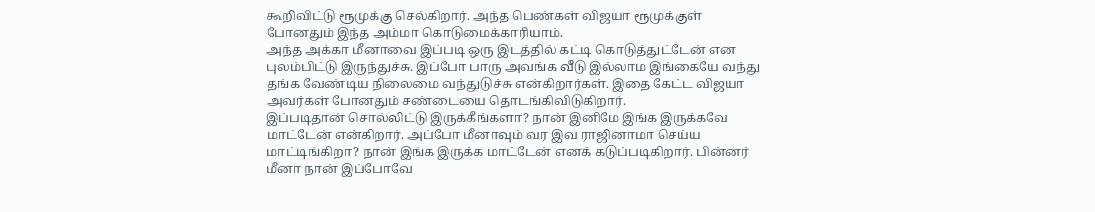கூறிவிட்டு ரூமுக்கு செல்கிறார். அந்த பெண்கள் விஜயா ரூமுக்குள் போனதும் இந்த அம்மா கொடுமைக்காரியாம்.
அந்த அக்கா மீனாவை இப்படி ஒரு இடத்தில் கட்டி கொடுத்துட்டேன் என புலம்பிட்டு இருந்துச்சு. இப்போ பாரு அவங்க வீடு இல்லாம இங்கையே வந்து தங்க வேண்டிய நிலைமை வந்துடுச்சு என்கிறார்கள். இதை கேட்ட விஜயா அவர்கள் போனதும் சண்டையை தொடங்கிவிடுகிறார்.
இப்படிதான் சொல்லிட்டு இருக்கீங்களா? நான் இனிமே இங்க இருக்கவே மாட்டேன் என்கிறார். அப்போ மீனாவும் வர இவ ராஜினாமா செய்ய மாட்டிங்கிறா? நான் இங்க இருக்க மாட்டேன் எனக் கடுப்படிகிறார். பின்னர் மீனா நான் இப்போவே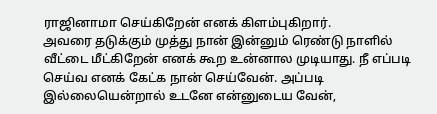ராஜினாமா செய்கிறேன் எனக் கிளம்புகிறார்.
அவரை தடுக்கும் முத்து நான் இன்னும் ரெண்டு நாளில் வீட்டை மீட்கிறேன் எனக் கூற உன்னால முடியாது. நீ எப்படி செய்வ எனக் கேட்க நான் செய்வேன். அப்படி இல்லையென்றால் உடனே என்னுடைய வேன்,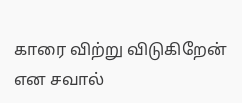காரை விற்று விடுகிறேன் என சவால்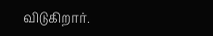விடுகிறார்.